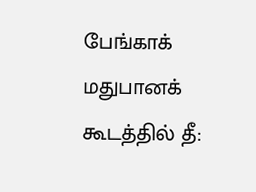பேங்காக் மதுபானக் கூடத்தில் தீ: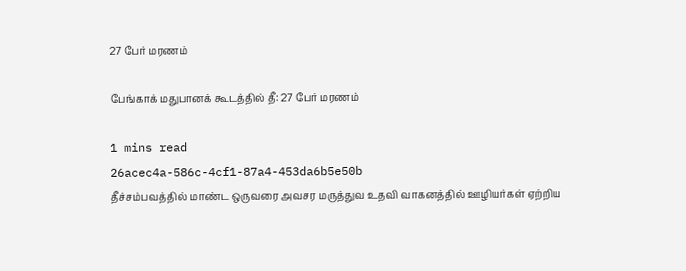27 பேர் மரணம்

பேங்காக் மதுபானக் கூடத்தில் தீ: 27 பேர் மரணம்

1 mins read
26acec4a-586c-4cf1-87a4-453da6b5e50b
தீச்சம்பவத்தில் மாண்ட ஒருவரை அவசர மருத்துவ உதவி வாகனத்தில் ஊழியர்கள் ஏற்றிய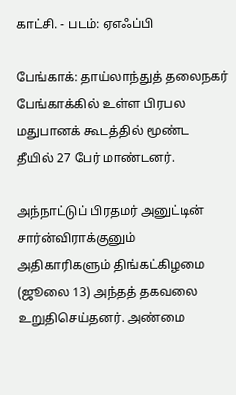காட்சி. - படம்: ஏஎஃப்பி

பேங்காக்: தாய்லாந்துத் தலைநகர் பேங்காக்கில் உள்ள பிரபல மதுபானக் கூடத்தில் மூண்ட தீயில் 27 பேர் மாண்டனர்.

அந்நாட்டுப் பிரதமர் அனுட்டின் சார்ன்விராக்குனும் அதிகாரிகளும் திங்கட்கிழமை (ஜூலை 13) அந்தத் தகவலை உறுதிசெய்தனர். அண்மை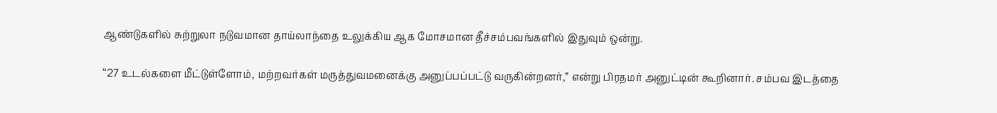ஆண்டுகளில் சுற்றுலா நடுவமான தாய்லாந்தை உலுக்கிய ஆக மோசமான தீச்சம்பவங்களில் இதுவும் ஒன்று.

“27 உடல்களை மீட்டுள்ளோம், மற்றவர்கள் மருத்துவமனைக்கு அனுப்பப்பட்டு வருகின்றனர்,” என்று பிரதமர் அனுட்டின் கூறினார். சம்பவ இடத்தை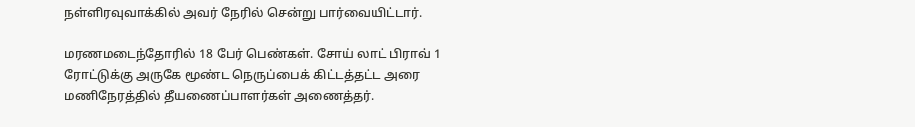நள்ளிரவுவாக்கில் அவர் நேரில் சென்று பார்வையிட்டார்.

மரணமடைந்தோரில் 18 பேர் பெண்கள். சோய் லாட் பிராவ் 1 ரோட்டுக்கு அருகே மூண்ட நெருப்பைக் கிட்டத்தட்ட அரை மணிநேரத்தில் தீயணைப்பாளர்கள் அணைத்தர்.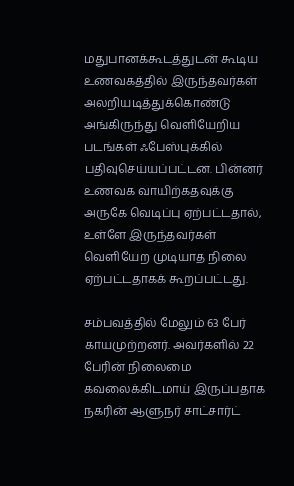மதுபானக்கூடத்துடன் கூடிய உணவகத்தில் இருந்தவர்கள் அலறியடித்துக்கொண்டு அங்கிருந்து வெளியேறிய படங்கள் ஃபேஸ்புக்கில் பதிவுசெய்யப்பட்டன. பின்னர் உணவக வாயிற்கதவுக்கு அருகே வெடிப்பு ஏற்பட்டதால், உள்ளே இருந்தவர்கள் வெளியேற முடியாத நிலை ஏற்பட்டதாகக் கூறப்பட்டது.

சம்பவத்தில் மேலும் 63 பேர் காயமுற்றனர். அவர்களில் 22 பேரின் நிலைமை கவலைக்கிடமாய் இருப்பதாக நகரின் ஆளுநர் சாட்சார்ட்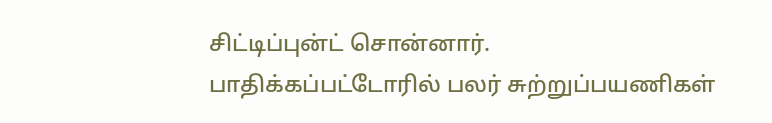சிட்டிப்புன்ட் சொன்னார். பாதிக்கப்பட்டோரில் பலர் சுற்றுப்பயணிகள்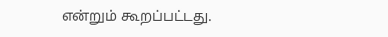என்றும் கூறப்பட்டது.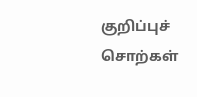குறிப்புச் சொற்கள்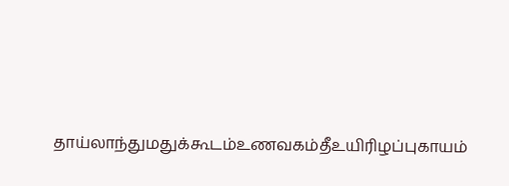தாய்லாந்துமதுக்கூடம்உணவகம்தீஉயிரிழப்புகாயம்